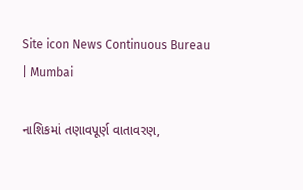Site icon News Continuous Bureau | Mumbai

નાશિકમાં તણાવપૂર્ણ વાતાવરણ,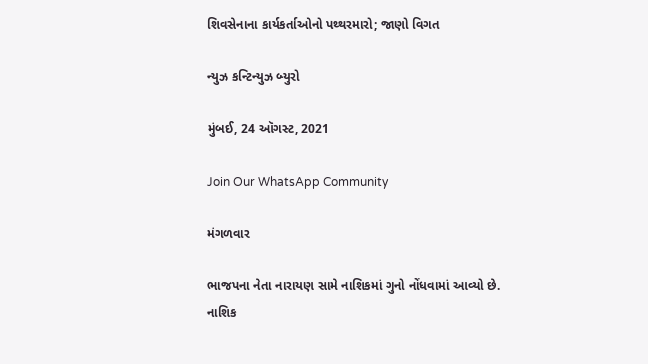શિવસેનાના કાર્યકર્તાઓનો પથ્થરમારો; જાણો વિગત

ન્યુઝ કન્ટિન્યુઝ બ્યુરો

મુંબઈ, 24 ઑગસ્ટ, 2021

Join Our WhatsApp Community

મંગળવાર

ભાજપના નેતા નારાયણ સામે નાશિકમાં ગુનો નોંધવામાં આવ્યો છે. નાશિક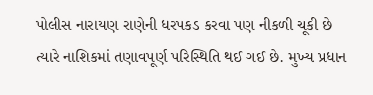પોલીસ નારાયણ રાણેની ધરપકડ કરવા પણ નીકળી ચૂકી છે ત્યારે નાશિકમાં તણાવપૂર્ણ પરિસ્થિતિ થઈ ગઈ છે. મુખ્ય પ્રધાન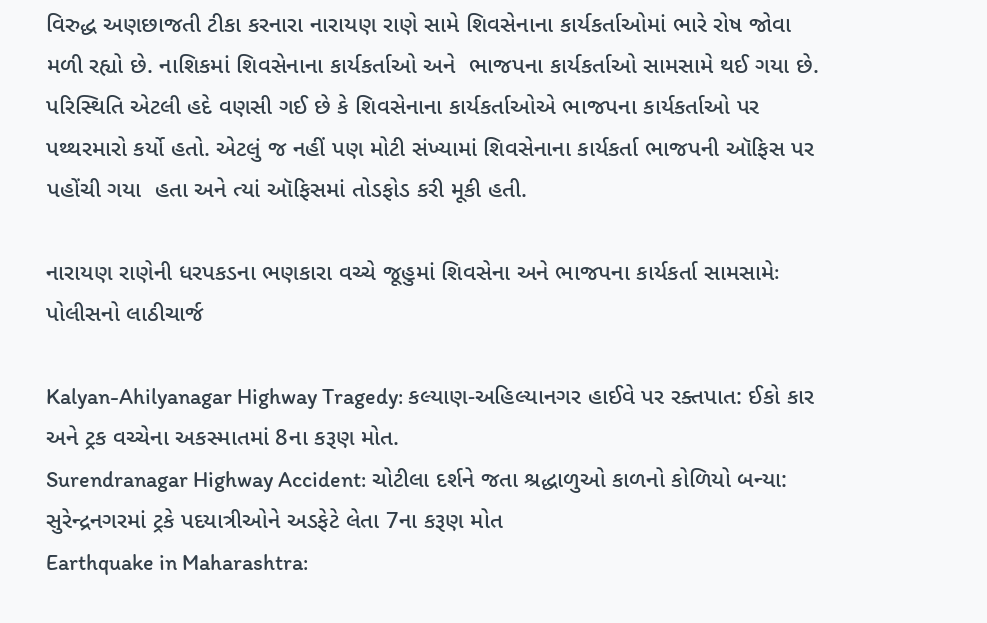વિરુદ્ધ અણછાજતી ટીકા કરનારા નારાયણ રાણે સામે શિવસેનાના કાર્યકર્તાઓમાં ભારે રોષ જોવા મળી રહ્યો છે. નાશિકમાં શિવસેનાના કાર્યકર્તાઓ અને  ભાજપના કાર્યકર્તાઓ સામસામે થઈ ગયા છે. પરિસ્થિતિ એટલી હદે વણસી ગઈ છે કે શિવસેનાના કાર્યકર્તાઓએ ભાજપના કાર્યકર્તાઓ પર પથ્થરમારો કર્યો હતો. એટલું જ નહીં પણ મોટી સંખ્યામાં શિવસેનાના કાર્યકર્તા ભાજપની ઑફિસ પર  પહોંચી ગયા  હતા અને ત્યાં ઑફિસમાં તોડફોડ કરી મૂકી હતી.

નારાયણ રાણેની ધરપકડના ભણકારા વચ્ચે જૂહુમાં શિવસેના અને ભાજપના કાર્યકર્તા સામસામેઃ પોલીસનો લાઠીચાર્જ

Kalyan-Ahilyanagar Highway Tragedy: કલ્યાણ-અહિલ્યાનગર હાઈવે પર રક્તપાત: ઈકો કાર અને ટ્રક વચ્ચેના અકસ્માતમાં 8ના કરૂણ મોત.
Surendranagar Highway Accident: ચોટીલા દર્શને જતા શ્રદ્ધાળુઓ કાળનો કોળિયો બન્યા: સુરેન્દ્રનગરમાં ટ્રકે પદયાત્રીઓને અડફેટે લેતા 7ના કરૂણ મોત
Earthquake in Maharashtra: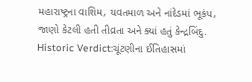મહારાષ્ટ્રના વાશિમ, યવતમાળ અને નાંદેડમાં ભૂકંપ, જાણો કેટલી હતી તીવ્રતા અને ક્યાં હતું કેન્દ્રબિંદુ.
Historic Verdict:ચૂંટણીના ઈતિહાસમાં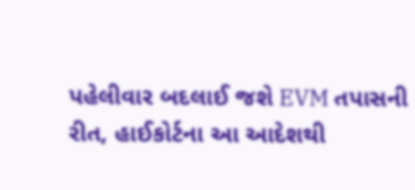પહેલીવાર બદલાઈ જશે EVM તપાસની રીત, હાઈકોર્ટના આ આદેશથી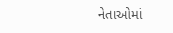નેતાઓમાં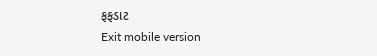ફફડાટ
Exit mobile version